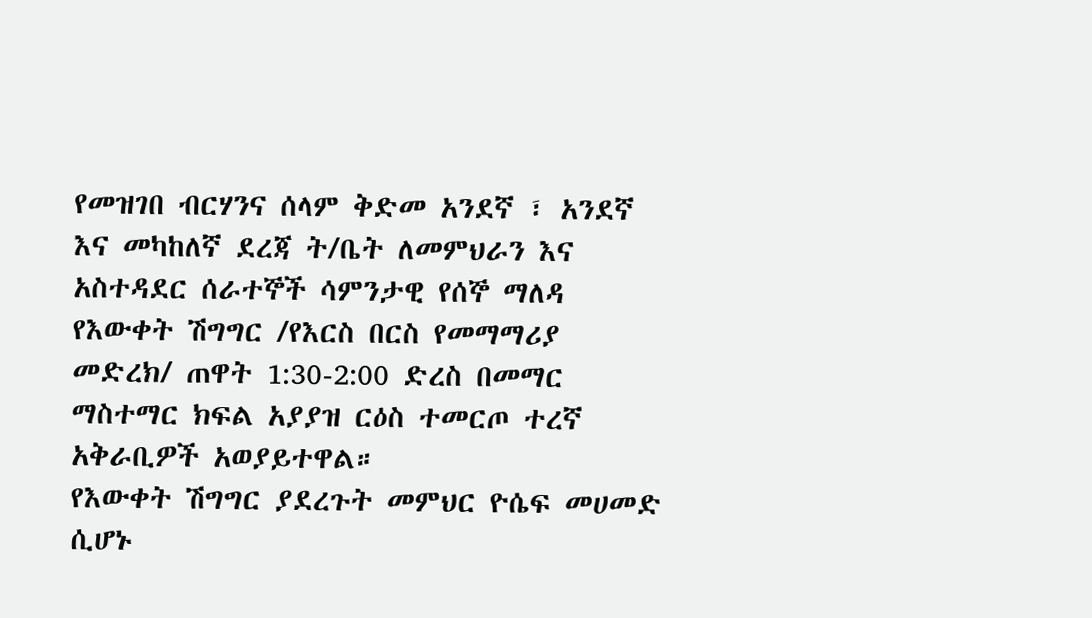የመዝገበ ብርሃንና ሰላም ቅድመ አንደኛ ፣ አንደኛ እና መካከለኛ ደረጃ ት/ቤት ለመምህራን እና አስተዳደር ሰራተኞች ሳምንታዊ የሰኞ ማለዳ የእውቀት ሽግግር /የእርስ በርስ የመማማሪያ መድረክ/ ጠዋት 1:30-2:00 ድረስ በመማር ማስተማር ክፍል አያያዝ ርዕስ ተመርጦ ተረኛ አቅራቢዎች አወያይተዋል።
የእውቀት ሽግግር ያደረጉት መምህር ዮሴፍ መሀመድ ሲሆኑ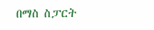በማስ ስፓርት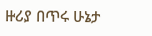ዙሪያ በጥሩ ሁኔታ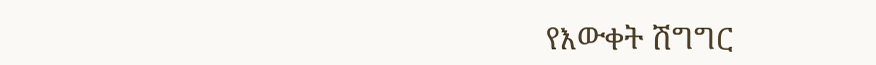የእውቀት ሽግግር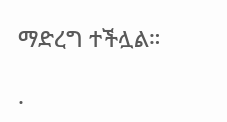ማድረግ ተችሏል።

.